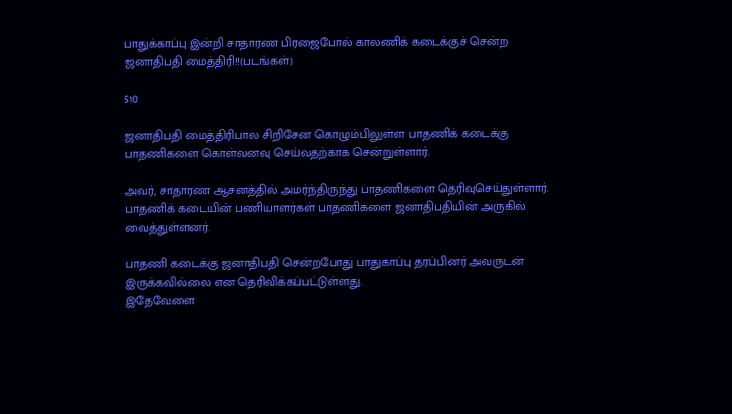பாதுக்காப்பு இன்றி சாதாரண பிரஜைபோல் காலணிக் கடைக்குச் சென்ற ஜனாதிபதி மைத்திரி!!(படங்கள்)

510

ஜனாதிபதி மைத்திரிபால சிறிசேன கொழும்பிலுள்ள பாதணிக் கடைக்கு பாதணிகளை கொள்வனவு செய்வதற்காக சென்றுள்ளார்.

அவர், சாதாரண ஆசனத்தில் அமர்ந்திருந்து பாதணிகளை தெரிவுசெய்துள்ளார். பாதணிக் கடையின் பணியாளர்கள் பாதணிகளை ஜனாதிபதியின் அருகில் வைத்துள்ளனர்.

பாதணி கடைக்கு ஜனாதிபதி சென்றபோது பாதுகாப்பு தரப்பினர் அவருடன் இருக்கவில்லை என தெரிவிக்கப்பட்டுள்ளது.
இதேவேளை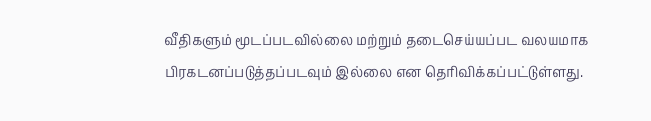வீதிகளும் மூடப்படவில்லை மற்றும் தடைசெய்யப்பட வலயமாக பிரகடனப்படுத்தப்படவும் இல்லை என தெரிவிக்கப்பட்டுள்ளது.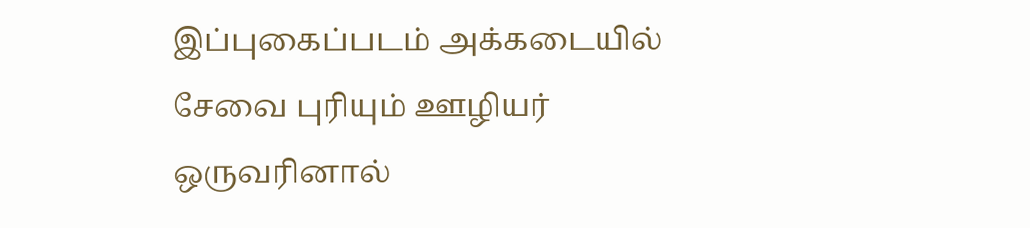இப்புகைப்படம் அக்கடையில் சேவை புரியும் ஊழியர் ஒருவரினால்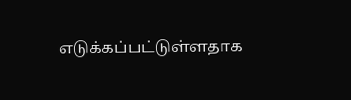எடுக்கப்பட்டுள்ளதாக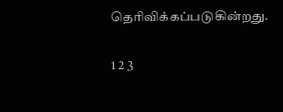தெரிவிக்கப்படுகின்றது.

1 2 3